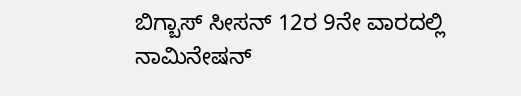ಬಿಗ್ಬಾಸ್ ಸೀಸನ್ 12ರ 9ನೇ ವಾರದಲ್ಲಿ ನಾಮಿನೇಷನ್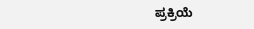ಪ್ರಕ್ರಿಯೆ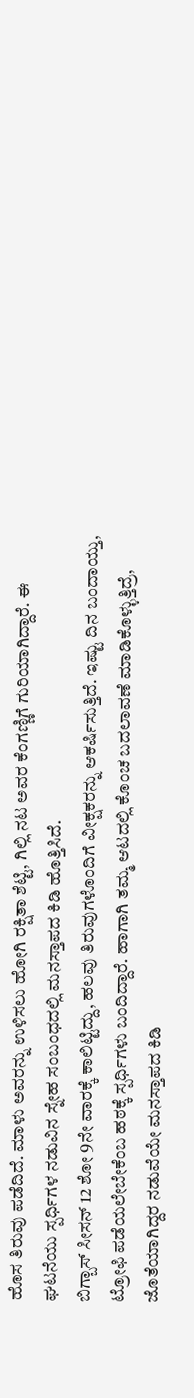ಹೊಸ ತಿರುವು ಪಡೆದಿದೆ. ಮಾಳು ಅವರನ್ನು ಉಳಿಸಲು ಹೋಗಿ ರಕ್ಷಿತಾ ಶೆಟ್ಟಿ, ಗಿಲ್ಲಿ ನಟ ಅವರ ಕೆಂಗಣ್ಣಿಗೆ ಗುರಿಯಾಗಿದ್ದಾರೆ. ಈ ಘಟನೆಯು ಸ್ಪರ್ಧಿಗಳ ನಡುವಿನ ಸ್ನೇಹ ಸಂಬಂಧದಲ್ಲಿ ಮನಸ್ತಾಪದ ಕಿಡಿ ಹೊತ್ತಿಸಿದೆ.
ಬಿಗ್ಬಾಸ್ ಸೀಸನ್ 12 ಶೋ 9ನೇ ವಾರಕ್ಕೆ ಕಾಲಿಟ್ಟಿದ್ದು, ಹಲವು ತಿರುವುಗಳೊಂದಿಗೆ ವೀಕ್ಷಕರನ್ನು ಆಕರ್ಷಿಸುತ್ತಿದೆ. ಇಷ್ಟು ದಿನ ಬಂದಾಯ್ತು, ಟ್ರೋಫಿ ಪಡೆಯಲೇಬೇಕೆಂಬ ಹಠಕ್ಕೆ ಸ್ಪರ್ಧಿಗಳು ಬಂದಿದ್ದಾರೆ. ಹಾಗಾಗಿ ತಮ್ಮ ಆಟದಲ್ಲಿ ಕೊಂಚ ಬದಲಾವಣೆ ಮಾಡಿಕೊಳ್ಳುತ್ತಿದ್ರೆ, ಜೊತೆಯಾಗಿದ್ದರ ನಡುವೆಯೇ ಮನಸ್ತಾಪದ ಕಿಡಿ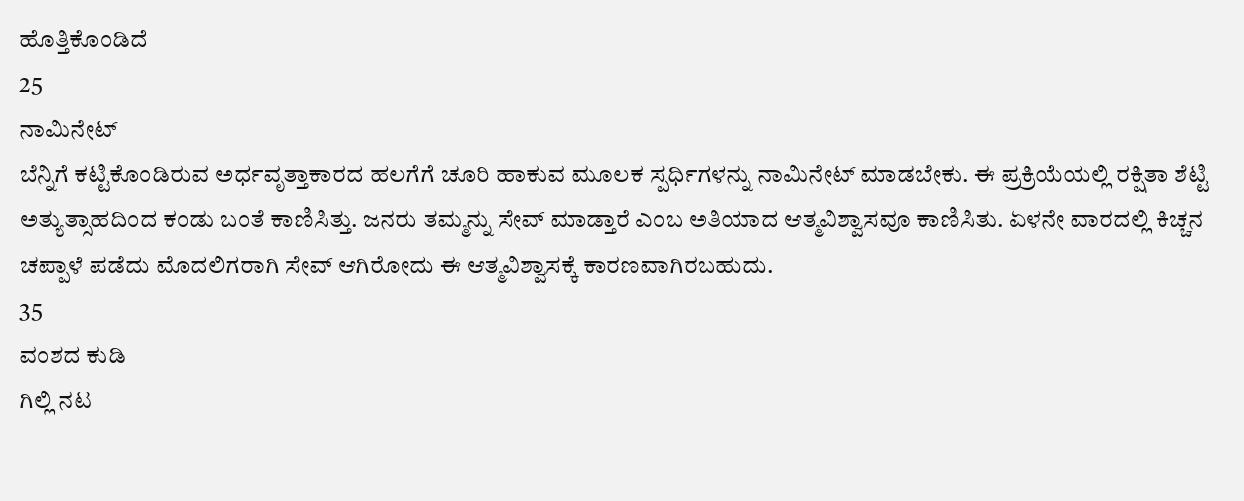ಹೊತ್ತಿಕೊಂಡಿದೆ
25
ನಾಮಿನೇಟ್
ಬೆನ್ನಿಗೆ ಕಟ್ಟಿಕೊಂಡಿರುವ ಅರ್ಧವೃತ್ತಾಕಾರದ ಹಲಗೆಗೆ ಚೂರಿ ಹಾಕುವ ಮೂಲಕ ಸ್ಪರ್ಧಿಗಳನ್ನು ನಾಮಿನೇಟ್ ಮಾಡಬೇಕು. ಈ ಪ್ರಕ್ರಿಯೆಯಲ್ಲಿ ರಕ್ಷಿತಾ ಶೆಟ್ಟಿ ಅತ್ಯುತ್ಸಾಹದಿಂದ ಕಂಡು ಬಂತೆ ಕಾಣಿಸಿತ್ತು. ಜನರು ತಮ್ಮನ್ನು ಸೇವ್ ಮಾಡ್ತಾರೆ ಎಂಬ ಅತಿಯಾದ ಆತ್ಮವಿಶ್ವಾಸವೂ ಕಾಣಿಸಿತು. ಏಳನೇ ವಾರದಲ್ಲಿ ಕಿಚ್ಚನ ಚಪ್ಪಾಳೆ ಪಡೆದು ಮೊದಲಿಗರಾಗಿ ಸೇವ್ ಆಗಿರೋದು ಈ ಆತ್ಮವಿಶ್ವಾಸಕ್ಕೆ ಕಾರಣವಾಗಿರಬಹುದು.
35
ವಂಶದ ಕುಡಿ
ಗಿಲ್ಲಿ ನಟ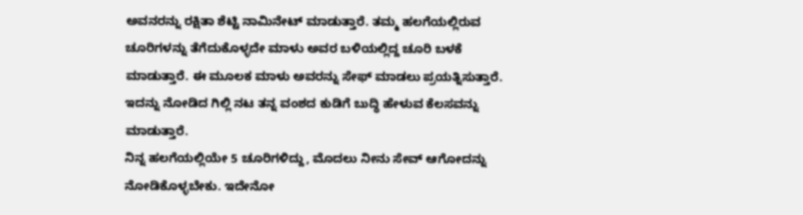ಅವನರನ್ನು ರಕ್ಷಿತಾ ಶೆಟ್ಟಿ ನಾಮಿನೇಟ್ ಮಾಡುತ್ತಾರೆ. ತಮ್ಮ ಹಲಗೆಯಲ್ಲಿರುವ ಚೂರಿಗಳನ್ನು ತೆಗೆದುಕೊಳ್ಳದೇ ಮಾಳು ಅವರ ಬಳಿಯಲ್ಲಿದ್ದ ಚೂರಿ ಬಳಕೆ ಮಾಡುತ್ತಾರೆ. ಈ ಮೂಲಕ ಮಾಳು ಅವರನ್ನು ಸೇಫ್ ಮಾಡಲು ಪ್ರಯತ್ನಿಸುತ್ತಾರೆ. ಇದನ್ನು ನೋಡಿದ ಗಿಲ್ಲಿ ನಟ ತನ್ನ ವಂಶದ ಕುಡಿಗೆ ಬುದ್ಧಿ ಹೇಳುವ ಕೆಲಸವನ್ನು ಮಾಡುತ್ತಾರೆ.
ನಿನ್ನ ಹಲಗೆಯಲ್ಲಿಯೇ 5 ಚೂರಿಗಳಿದ್ದು, ಮೊದಲು ನೀನು ಸೇವ್ ಆಗೋದನ್ನು ನೋಡಿಕೊಳ್ಳಬೇಕು. ಇದೇನೋ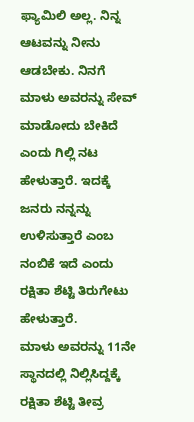ಫ್ಯಾಮಿಲಿ ಅಲ್ಲ. ನಿನ್ನ ಆಟವನ್ನು ನೀನು ಆಡಬೇಕು. ನಿನಗೆ ಮಾಳು ಅವರನ್ನು ಸೇವ್ ಮಾಡೋದು ಬೇಕಿದೆ ಎಂದು ಗಿಲ್ಲಿ ನಟ ಹೇಳುತ್ತಾರೆ. ಇದಕ್ಕೆ ಜನರು ನನ್ನನ್ನು ಉಳಿಸುತ್ತಾರೆ ಎಂಬ ನಂಬಿಕೆ ಇದೆ ಎಂದು ರಕ್ಷಿತಾ ಶೆಟ್ಟಿ ತಿರುಗೇಟು ಹೇಳುತ್ತಾರೆ.
ಮಾಳು ಅವರನ್ನು 11ನೇ ಸ್ಥಾನದಲ್ಲಿ ನಿಲ್ಲಿಸಿದ್ದಕ್ಕೆ ರಕ್ಷಿತಾ ಶೆಟ್ಟಿ ತೀವ್ರ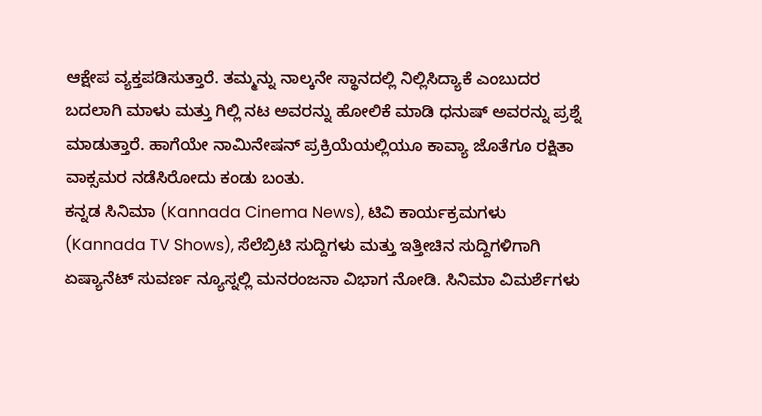ಆಕ್ಷೇಪ ವ್ಯಕ್ತಪಡಿಸುತ್ತಾರೆ. ತಮ್ಮನ್ನು ನಾಲ್ಕನೇ ಸ್ಥಾನದಲ್ಲಿ ನಿಲ್ಲಿಸಿದ್ಯಾಕೆ ಎಂಬುದರ ಬದಲಾಗಿ ಮಾಳು ಮತ್ತು ಗಿಲ್ಲಿ ನಟ ಅವರನ್ನು ಹೋಲಿಕೆ ಮಾಡಿ ಧನುಷ್ ಅವರನ್ನು ಪ್ರಶ್ನೆ ಮಾಡುತ್ತಾರೆ. ಹಾಗೆಯೇ ನಾಮಿನೇಷನ್ ಪ್ರಕ್ರಿಯೆಯಲ್ಲಿಯೂ ಕಾವ್ಯಾ ಜೊತೆಗೂ ರಕ್ಷಿತಾ ವಾಕ್ಸಮರ ನಡೆಸಿರೋದು ಕಂಡು ಬಂತು.
ಕನ್ನಡ ಸಿನಿಮಾ (Kannada Cinema News), ಟಿವಿ ಕಾರ್ಯಕ್ರಮಗಳು (Kannada TV Shows), ಸೆಲೆಬ್ರಿಟಿ ಸುದ್ದಿಗಳು ಮತ್ತು ಇತ್ತೀಚಿನ ಸುದ್ದಿಗಳಿಗಾಗಿ ಏಷ್ಯಾನೆಟ್ ಸುವರ್ಣ ನ್ಯೂಸ್ನಲ್ಲಿ ಮನರಂಜನಾ ವಿಭಾಗ ನೋಡಿ. ಸಿನಿಮಾ ವಿಮರ್ಶೆಗಳು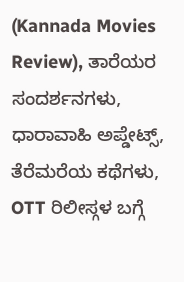(Kannada Movies Review), ತಾರೆಯರ ಸಂದರ್ಶನಗಳು, ಧಾರಾವಾಹಿ ಅಪ್ಡೇಟ್ಸ್, ತೆರೆಮರೆಯ ಕಥೆಗಳು, OTT ರಿಲೀಸ್ಗಳ ಬಗ್ಗೆ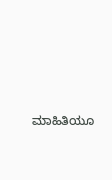ಮಾಹಿತಿಯೂ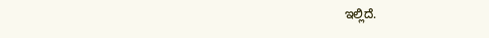ಇಲ್ಲಿದೆ.